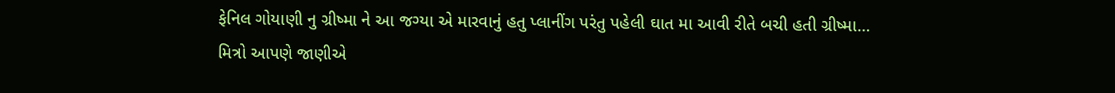ફેનિલ ગોયાણી નુ ગ્રીષ્મા ને આ જગ્યા એ મારવાનું હતુ પ્લાનીંગ પરંતુ પહેલી ઘાત મા આવી રીતે બચી હતી ગ્રીષ્મા…
મિત્રો આપણે જાણીએ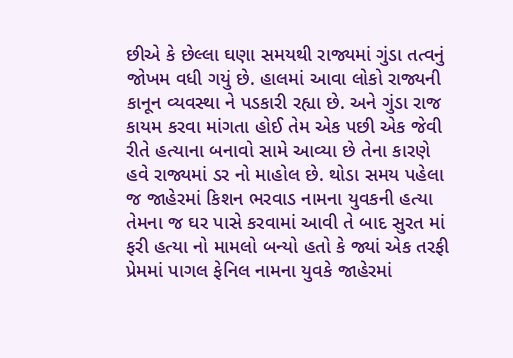છીએ કે છેલ્લા ઘણા સમયથી રાજ્યમાં ગુંડા તત્વનું જોખમ વધી ગયું છે. હાલમાં આવા લોકો રાજ્યની કાનૂન વ્યવસ્થા ને પડકારી રહ્યા છે. અને ગુંડા રાજ કાયમ કરવા માંગતા હોઈ તેમ એક પછી એક જેવી રીતે હત્યાના બનાવો સામે આવ્યા છે તેના કારણે હવે રાજ્યમાં ડર નો માહોલ છે. થોડા સમય પહેલા જ જાહેરમાં કિશન ભરવાડ નામના યુવકની હત્યા તેમના જ ઘર પાસે કરવામાં આવી તે બાદ સુરત માં ફરી હત્યા નો મામલો બન્યો હતો કે જ્યાં એક તરફી પ્રેમમાં પાગલ ફેનિલ નામના યુવકે જાહેરમાં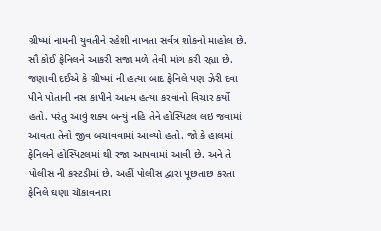ગ્રીષ્માં નામની યુવતીને રહેશી નાખતા સર્વત્ર શોકનો માહોલ છે. સૌ કોઈ ફેનિલને આકરી સજા મળે તેવી માંગ કરી રહ્યા છે.
જણાવી દઈએ કે ગ્રીષ્માં ની હત્યા બાદ ફેનિલે પણ ઝેરી દવા પીને પોતાની નસ કાપીને આત્મ હત્યા કરવાનો વિચાર કર્યો હતો. પરંતુ આવું શક્ય બન્યું નહિ તેને હોસ્પિટલ લઇ જવામાં આવતા તેનો જીવ બચાવવામાં આવ્યો હતો. જો કે હાલમાં ફેનિલને હોસ્પિટલમાં થી રજા આપવામાં આવી છે. અને તે પોલીસ ની કસ્ટડીમાં છે. અહીં પોલીસ દ્વારા પૂછતાછ કરતા ફેનિલે ઘણા ચૉકાવનારા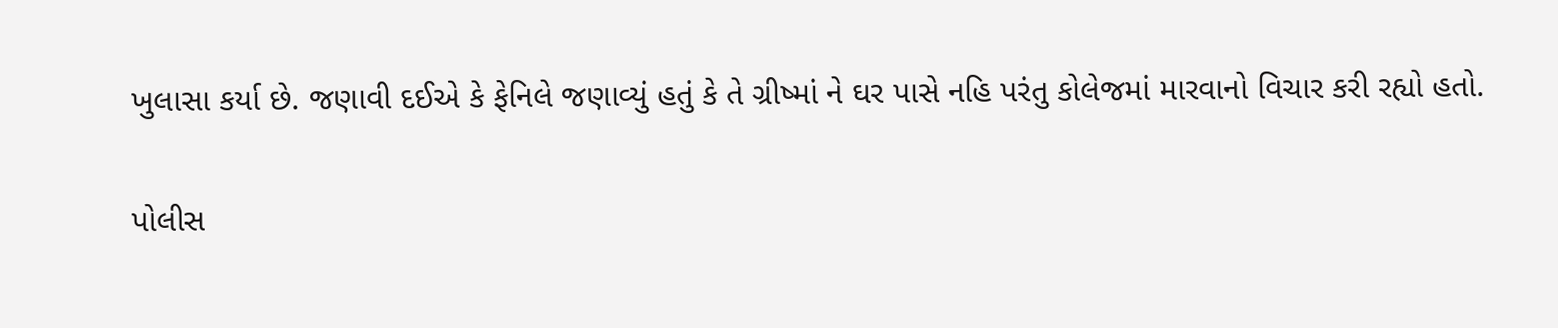ખુલાસા કર્યા છે. જણાવી દઈએ કે ફેનિલે જણાવ્યું હતું કે તે ગ્રીષ્માં ને ઘર પાસે નહિ પરંતુ કોલેજમાં મારવાનો વિચાર કરી રહ્યો હતો.

પોલીસ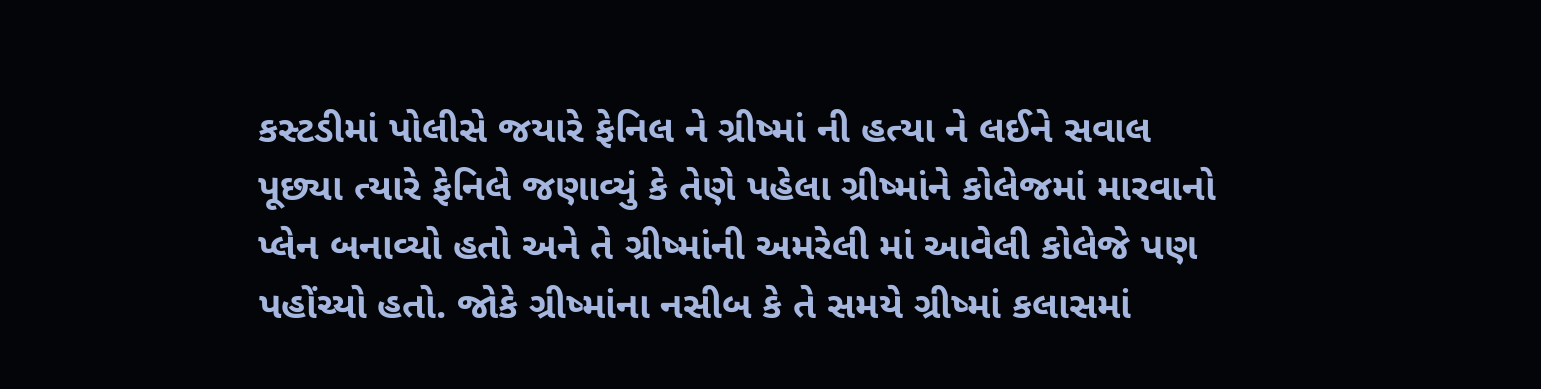કસ્ટડીમાં પોલીસે જયારે ફેનિલ ને ગ્રીષ્માં ની હત્યા ને લઈને સવાલ પૂછ્યા ત્યારે ફેનિલે જણાવ્યું કે તેણે પહેલા ગ્રીષ્માંને કોલેજમાં મારવાનો પ્લેન બનાવ્યો હતો અને તે ગ્રીષ્માંની અમરેલી માં આવેલી કોલેજે પણ પહોંચ્યો હતો. જોકે ગ્રીષ્માંના નસીબ કે તે સમયે ગ્રીષ્માં કલાસમાં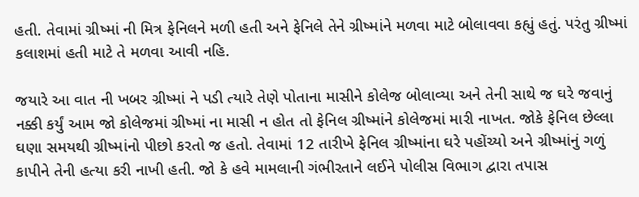હતી. તેવામાં ગ્રીષ્માં ની મિત્ર ફેનિલને મળી હતી અને ફેનિલે તેને ગ્રીષ્માંને મળવા માટે બોલાવવા કહ્યું હતું. પરંતુ ગ્રીષ્માં કલાશમાં હતી માટે તે મળવા આવી નહિ.

જયારે આ વાત ની ખબર ગ્રીષ્માં ને પડી ત્યારે તેણે પોતાના માસીને કોલેજ બોલાવ્યા અને તેની સાથે જ ઘરે જવાનું નક્કી કર્યું આમ જો કોલેજમાં ગ્રીષ્માં ના માસી ન હોત તો ફેનિલ ગ્રીષ્માંને કોલેજમાં મારી નાખત. જોકે ફેનિલ છેલ્લા ઘણા સમયથી ગ્રીષ્માંનો પીછો કરતો જ હતો. તેવામાં 12 તારીખે ફેનિલ ગ્રીષ્માંના ઘરે પહોંચ્યો અને ગ્રીષ્માંનું ગળું કાપીને તેની હત્યા કરી નાખી હતી. જો કે હવે મામલાની ગંભીરતાને લઈને પોલીસ વિભાગ દ્વારા તપાસ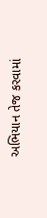અભિયાન તેજ કરવામાં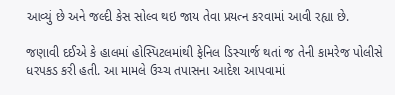આવ્યું છે અને જલ્દી કેસ સોલ્વ થઇ જાય તેવા પ્રયત્ન કરવામાં આવી રહ્યા છે.

જણાવી દઈએ કે હાલમાં હોસ્પિટલમાંથી ફેનિલ ડિસ્ચાર્જ થતાં જ તેની કામરેજ પોલીસે ધરપકડ કરી હતી. આ મામલે ઉચ્ચ તપાસના આદેશ આપવામાં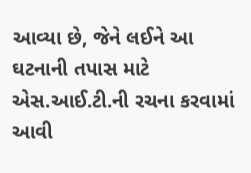આવ્યા છે, જેને લઈને આ ઘટનાની તપાસ માટે એસ.આઈ.ટી.ની રચના કરવામાં આવી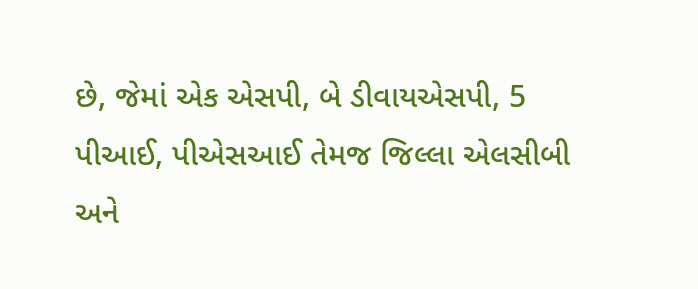છે, જેમાં એક એસપી, બે ડીવાયએસપી, 5 પીઆઈ, પીએસઆઈ તેમજ જિલ્લા એલસીબી અને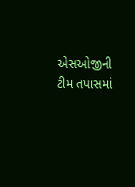એસઓજીની ટીમ તપાસમાં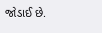જોડાઈ છે.